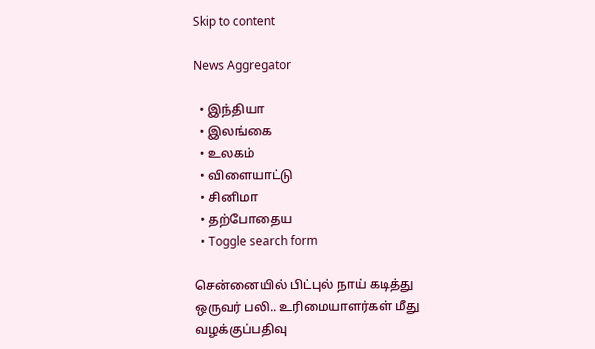Skip to content

News Aggregator

  • இந்தியா
  • இலங்கை
  • உலகம்
  • விளையாட்டு
  • சினிமா
  • தற்போதைய
  • Toggle search form

சென்னையில் பிட்புல் நாய் கடித்து ஒருவர் பலி.. உரிமையாளர்கள் மீது வழக்குப்பதிவு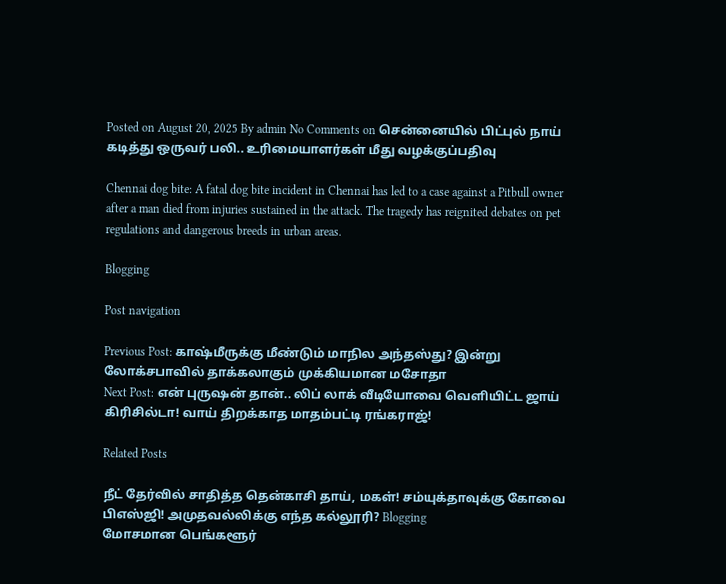Posted on August 20, 2025 By admin No Comments on சென்னையில் பிட்புல் நாய் கடித்து ஒருவர் பலி.. உரிமையாளர்கள் மீது வழக்குப்பதிவு

Chennai dog bite: A fatal dog bite incident in Chennai has led to a case against a Pitbull owner after a man died from injuries sustained in the attack. The tragedy has reignited debates on pet regulations and dangerous breeds in urban areas.

Blogging

Post navigation

Previous Post: காஷ்மீருக்கு மீண்டும் மாநில அந்தஸ்து? இன்று லோக்சபாவில் தாக்கலாகும் முக்கியமான மசோதா
Next Post: என் புருஷன் தான்.. லிப் லாக் வீடியோவை வெளியிட்ட ஜாய் கிரிசில்டா! வாய் திறக்காத மாதம்பட்டி ரங்கராஜ்!

Related Posts

நீட் தேர்வில் சாதித்த தென்காசி தாய், மகள்! சம்யுக்தாவுக்கு கோவை பிஎஸ்ஜி! அமுதவல்லிக்கு எந்த கல்லூரி? Blogging
மோசமான பெங்களூர்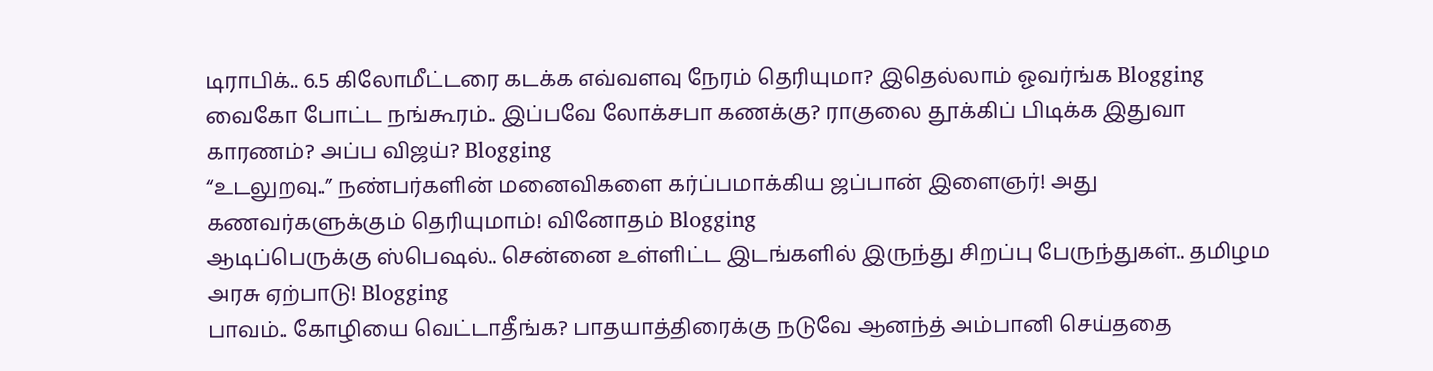டிராபிக்.. 6.5 கிலோமீட்டரை கடக்க எவ்வளவு நேரம் தெரியுமா? இதெல்லாம் ஓவர்ங்க Blogging
வைகோ போட்ட நங்கூரம்.. இப்பவே லோக்சபா கணக்கு? ராகுலை தூக்கிப் பிடிக்க இதுவா காரணம்? அப்ப விஜய்? Blogging
“உடலுறவு..” நண்பர்களின் மனைவிகளை கர்ப்பமாக்கிய ஜப்பான் இளைஞர்! அது கணவர்களுக்கும் தெரியுமாம்! வினோதம் Blogging
ஆடிப்பெருக்கு ஸ்பெஷல்.. சென்னை உள்ளிட்ட இடங்களில் இருந்து சிறப்பு பேருந்துகள்.. தமிழம அரசு ஏற்பாடு! Blogging
பாவம்.. கோழியை வெட்டாதீங்க? பாதயாத்திரைக்கு நடுவே ஆனந்த் அம்பானி செய்ததை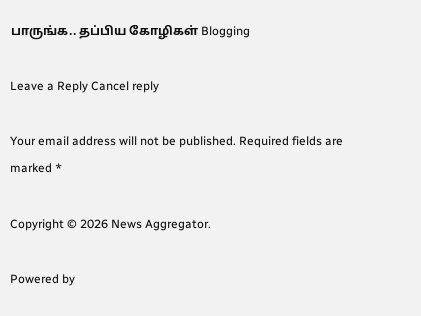பாருங்க.. தப்பிய கோழிகள் Blogging

Leave a Reply Cancel reply

Your email address will not be published. Required fields are marked *

Copyright © 2026 News Aggregator.

Powered by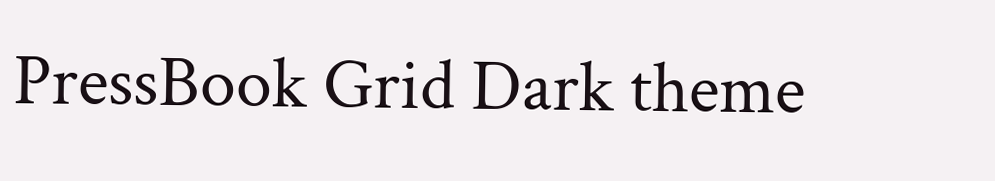PressBook Grid Dark theme